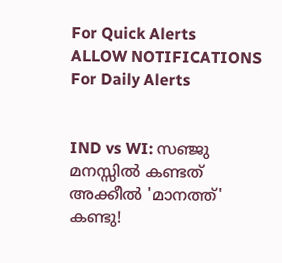For Quick Alerts
ALLOW NOTIFICATIONS
For Daily Alerts


IND vs WI: സഞ്ജു മനസ്സില്‍ കണ്ടത് അക്കീല്‍ 'മാനത്ത്' കണ്ടു!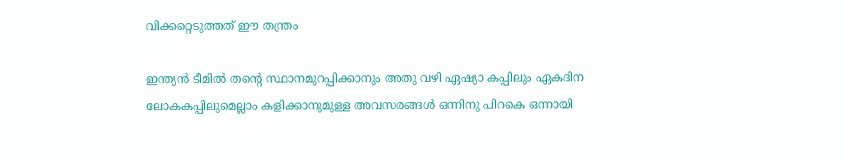വിക്കറ്റെടുത്തത് ഈ തന്ത്രം

ഇന്ത്യന്‍ ടീമില്‍ തന്റെ സ്ഥാനമുറപ്പിക്കാനും അതു വഴി ഏഷ്യാ കപ്പിലും ഏകദിന ലോകകപ്പിലുമെല്ലാം കളിക്കാനുമുള്ള അവസരങ്ങള്‍ ഒന്നിനു പിറകെ ഒന്നായി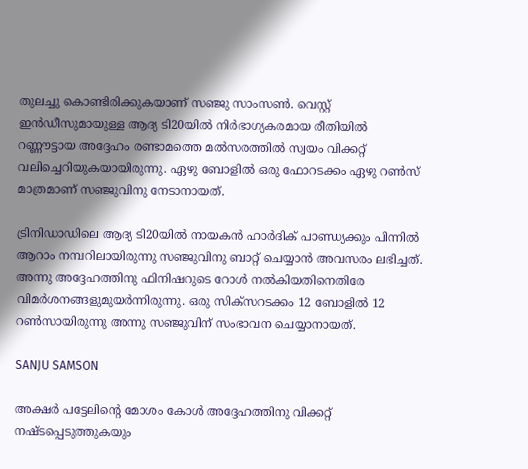തുലച്ചു കൊണ്ടിരിക്കുകയാണ് സഞ്ജു സാംസണ്‍. വെസ്റ്റ് ഇന്‍ഡീസുമായുള്ള ആദ്യ ടി20യില്‍ നിര്‍ഭാഗ്യകരമായ രീതിയില്‍ റണ്ണൗട്ടായ അദ്ദേഹം രണ്ടാമത്തെ മല്‍സരത്തില്‍ സ്വയം വിക്കറ്റ് വലിച്ചെറിയുകയായിരുന്നു. ഏഴു ബോളില്‍ ഒരു ഫോറടക്കം ഏഴു റണ്‍സ് മാത്രമാണ് സഞ്ജുവിനു നേടാനായത്.

ട്രിനിഡാഡിലെ ആദ്യ ടി20യില്‍ നായകന്‍ ഹാര്‍ദിക് പാണ്ഡ്യക്കും പിന്നില്‍ ആറാം നമ്പറിലായിരുന്നു സഞ്ജുവിനു ബാറ്റ് ചെയ്യാന്‍ അവസരം ലഭിച്ചത്. അന്നു അദ്ദേഹത്തിനു ഫിനിഷറുടെ റോള്‍ നല്‍കിയതിനെതിരേ വിമര്‍ശനങ്ങളുമുയര്‍ന്നിരുന്നു. ഒരു സിക്‌സറടക്കം 12 ബോളില്‍ 12 റണ്‍സായിരുന്നു അന്നു സഞ്ജുവിന് സംഭാവന ചെയ്യാനായത്.

SANJU SAMSON

അക്ഷര്‍ പട്ടേലിന്റെ മോശം കോള്‍ അദ്ദേഹത്തിനു വിക്കറ്റ് നഷ്ടപ്പെടുത്തുകയും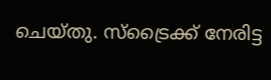ചെയ്തു. സ്‌ട്രൈക്ക് നേരിട്ട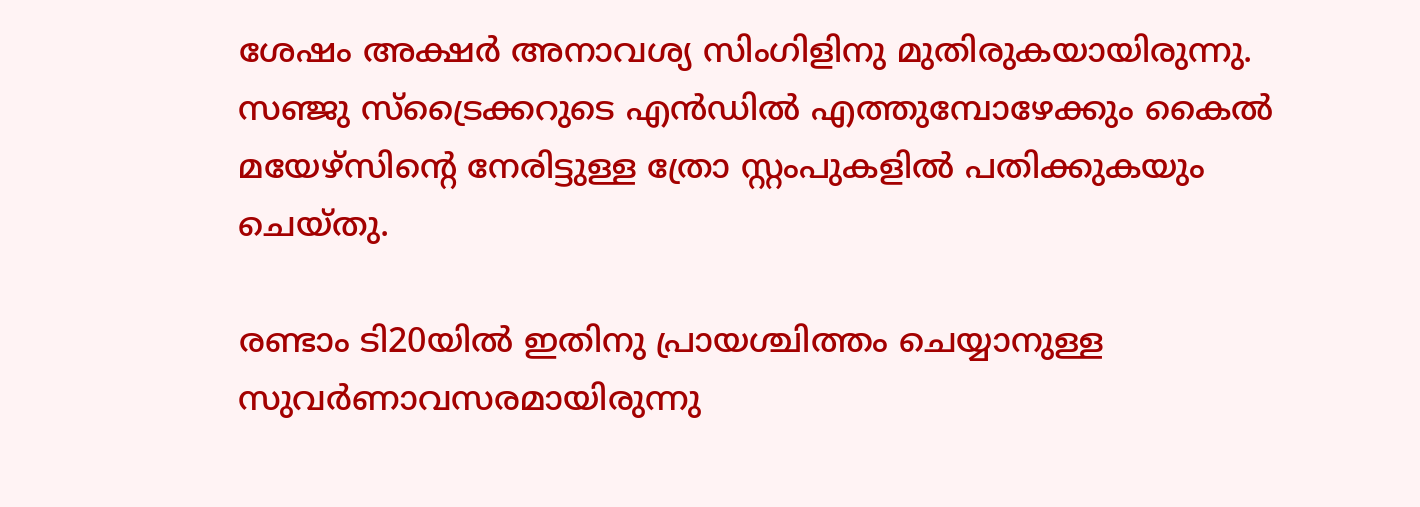ശേഷം അക്ഷര്‍ അനാവശ്യ സിംഗിളിനു മുതിരുകയായിരുന്നു. സഞ്ജു സ്‌ട്രൈക്കറുടെ എന്‍ഡില്‍ എത്തുമ്പോഴേക്കും കൈല്‍ മയേഴ്‌സിന്റെ നേരിട്ടുള്ള ത്രോ സ്റ്റംപുകളില്‍ പതിക്കുകയും ചെയ്തു.

രണ്ടാം ടി20യില്‍ ഇതിനു പ്രായശ്ചിത്തം ചെയ്യാനുള്ള സുവര്‍ണാവസരമായിരുന്നു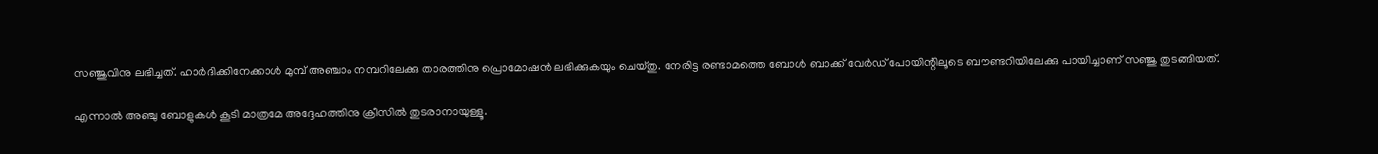സഞ്ജുവിനു ലഭിച്ചത്. ഹാര്‍ദിക്കിനേക്കാള്‍ മുമ്പ് അഞ്ചാം നമ്പറിലേക്കു താരത്തിനു പ്രൊമോഷന്‍ ലഭിക്കുകയും ചെയ്തു. നേരിട്ട രണ്ടാമത്തെ ബോള്‍ ബാക്ക് വേര്‍ഡ് പോയിന്റിലൂടെ ബൗണ്ടറിയിലേക്കു പായിച്ചാണ് സഞ്ജു തുടങ്ങിയത്.

എന്നാല്‍ അഞ്ചു ബോളുകള്‍ കൂടി മാത്രമേ അദ്ദേഹത്തിനു ക്രീസില്‍ തുടരാനായുള്ളൂ.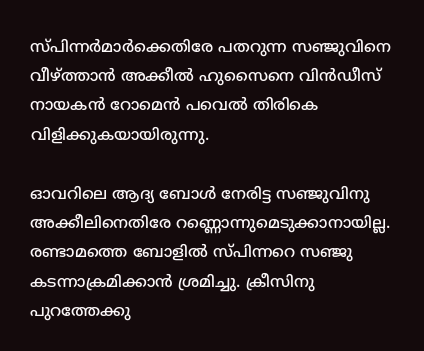സ്പിന്നര്‍മാര്‍ക്കെതിരേ പതറുന്ന സഞ്ജുവിനെ വീഴ്ത്താന്‍ അക്കീല്‍ ഹുസൈനെ വിന്‍ഡീസ് നായകന്‍ റോമെന്‍ പവെല്‍ തിരികെ വിളിക്കുകയായിരുന്നു.

ഓവറിലെ ആദ്യ ബോള്‍ നേരിട്ട സഞ്ജുവിനു അക്കീലിനെതിരേ റണ്ണൊന്നുമെടുക്കാനായില്ല. രണ്ടാമത്തെ ബോളില്‍ സ്പിന്നറെ സഞ്ജു കടന്നാക്രമിക്കാന്‍ ശ്രമിച്ചു. ക്രീസിനു പുറത്തേക്കു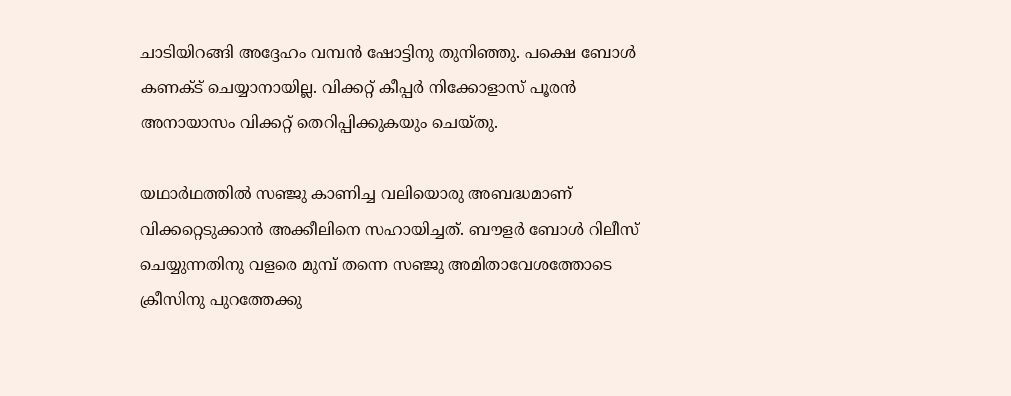ചാടിയിറങ്ങി അദ്ദേഹം വമ്പന്‍ ഷോട്ടിനു തുനിഞ്ഞു. പക്ഷെ ബോള്‍ കണക്ട് ചെയ്യാനായില്ല. വിക്കറ്റ് കീപ്പര്‍ നിക്കോളാസ് പൂരന്‍ അനായാസം വിക്കറ്റ് തെറിപ്പിക്കുകയും ചെയ്തു.

യഥാര്‍ഥത്തില്‍ സഞ്ജു കാണിച്ച വലിയൊരു അബദ്ധമാണ് വിക്കറ്റെടുക്കാന്‍ അക്കീലിനെ സഹായിച്ചത്. ബൗളര്‍ ബോള്‍ റിലീസ് ചെയ്യുന്നതിനു വളരെ മുമ്പ് തന്നെ സഞ്ജു അമിതാവേശത്തോടെ ക്രീസിനു പുറത്തേക്കു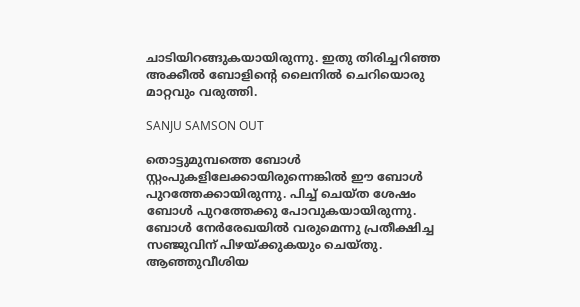ചാടിയിറങ്ങുകയായിരുന്നു. ഇതു തിരിച്ചറിഞ്ഞ അക്കീല്‍ ബോളിന്റെ ലൈനില്‍ ചെറിയൊരു മാറ്റവും വരുത്തി.

SANJU SAMSON OUT

തൊട്ടുമുമ്പത്തെ ബോള്‍ സ്റ്റംപുകളിലേക്കായിരുന്നെങ്കില്‍ ഈ ബോള്‍ പുറത്തേക്കായിരുന്നു. പിച്ച് ചെയ്ത ശേഷം ബോള്‍ പുറത്തേക്കു പോവുകയായിരുന്നു. ബോള്‍ നേര്‍രേഖയില്‍ വരുമെന്നു പ്രതീക്ഷിച്ച സഞ്ജുവിന് പിഴയ്ക്കുകയും ചെയ്തു. ആഞ്ഞുവീശിയ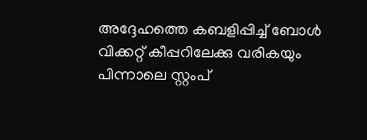അദ്ദേഹത്തെ കബളിപ്പിച്ച് ബോള്‍ വിക്കറ്റ് കീപ്പറിലേക്കു വരികയും പിന്നാലെ സ്റ്റംപ്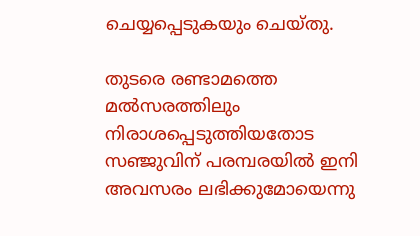ചെയ്യപ്പെടുകയും ചെയ്തു.

തുടരെ രണ്ടാമത്തെ മല്‍സരത്തിലും നിരാശപ്പെടുത്തിയതോട സഞ്ജുവിന് പരമ്പരയില്‍ ഇനി അവസരം ലഭിക്കുമോയെന്നു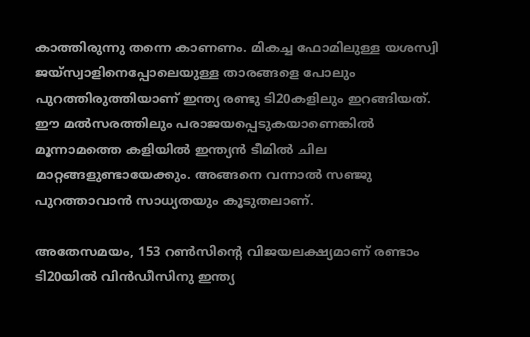കാത്തിരുന്നു തന്നെ കാണണം. മികച്ച ഫോമിലുള്ള യശസ്വി ജയ്‌സ്വാളിനെപ്പോലെയുള്ള താരങ്ങളെ പോലും പുറത്തിരുത്തിയാണ് ഇന്ത്യ രണ്ടു ടി20കളിലും ഇറങ്ങിയത്. ഈ മല്‍സരത്തിലും പരാജയപ്പെടുകയാണെങ്കില്‍ മൂന്നാമത്തെ കളിയില്‍ ഇന്ത്യന്‍ ടീമില്‍ ചില മാറ്റങ്ങളുണ്ടായേക്കും. അങ്ങനെ വന്നാല്‍ സഞ്ജു പുറത്താവാന്‍ സാധ്യതയും കൂടുതലാണ്.

അതേസമയം, 153 റണ്‍സിന്റെ വിജയലക്ഷ്യമാണ് രണ്ടാം ടി20യില്‍ വിന്‍ഡീസിനു ഇന്ത്യ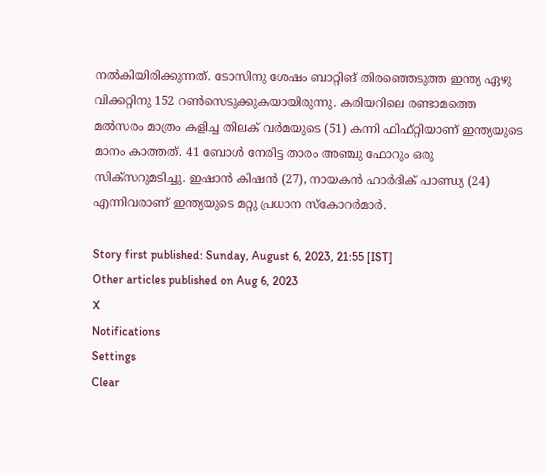നല്‍കിയിരിക്കുന്നത്. ടോസിനു ശേഷം ബാറ്റിങ് തിരഞ്ഞെടുത്ത ഇന്ത്യ ഏഴു വിക്കറ്റിനു 152 റണ്‍സെടുക്കുകയായിരുന്നു. കരിയറിലെ രണ്ടാമത്തെ മല്‍സരം മാത്രം കളിച്ച തിലക് വര്‍മയുടെ (51) കന്നി ഫിഫ്റ്റിയാണ് ഇന്ത്യയുടെ മാനം കാത്തത്. 41 ബോള്‍ നേരിട്ട താരം അഞ്ചു ഫോറും ഒരു സിക്‌സറുമടിച്ചു. ഇഷാന്‍ കിഷന്‍ (27), നായകന്‍ ഹാര്‍ദിക് പാണ്ഡ്യ (24) എന്നിവരാണ് ഇന്ത്യയുടെ മറ്റു പ്രധാന സ്‌കോറര്‍മാര്‍.

Story first published: Sunday, August 6, 2023, 21:55 [IST]
Other articles published on Aug 6, 2023
X
Notifications
Settings
Clear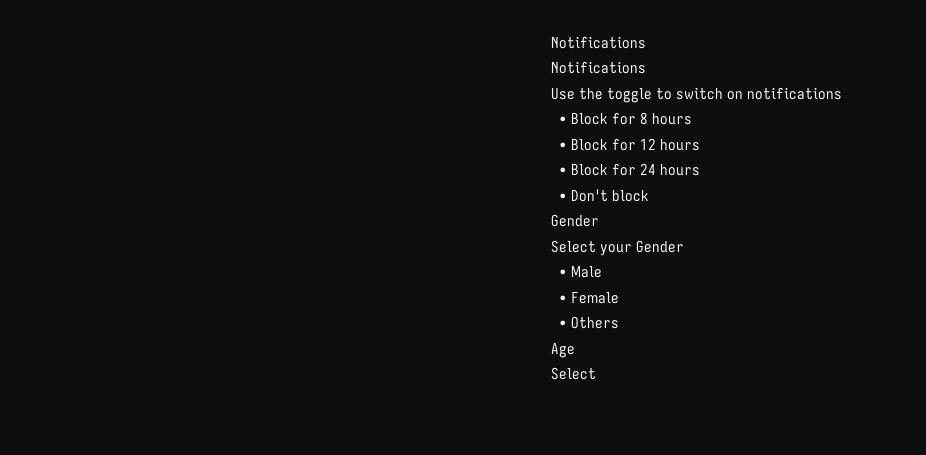Notifications
Notifications
Use the toggle to switch on notifications
  • Block for 8 hours
  • Block for 12 hours
  • Block for 24 hours
  • Don't block
Gender
Select your Gender
  • Male
  • Female
  • Others
Age
Select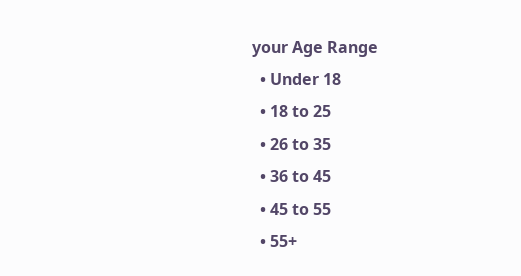your Age Range
  • Under 18
  • 18 to 25
  • 26 to 35
  • 36 to 45
  • 45 to 55
  • 55+